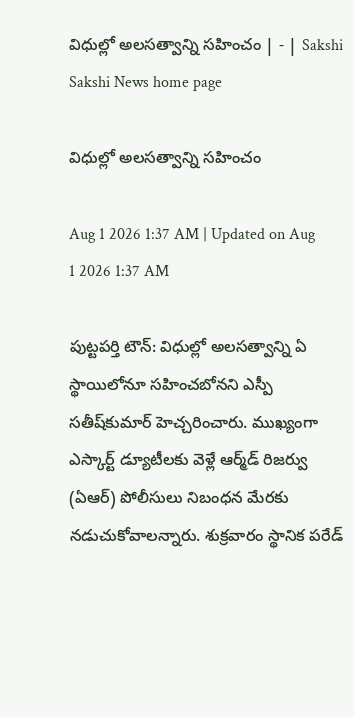విధుల్లో అలసత్వాన్ని సహించం | - | Sakshi
Sakshi News home page

విధుల్లో అలసత్వాన్ని సహించం

Aug 1 2026 1:37 AM | Updated on Aug 1 2026 1:37 AM

పుట్టపర్తి టౌన్‌: విధుల్లో అలసత్వాన్ని ఏ స్థాయిలోనూ సహించబోనని ఎస్పీ సతీష్‌కుమార్‌ హెచ్చరించారు. ముఖ్యంగా ఎస్కార్ట్‌ డ్యూటీలకు వెళ్లే ఆర్మ్‌డ్‌ రిజర్వు (ఏఆర్‌) పోలీసులు నిబంధన మేరకు నడుచుకోవాలన్నారు. శుక్రవారం స్థానిక పరేడ్‌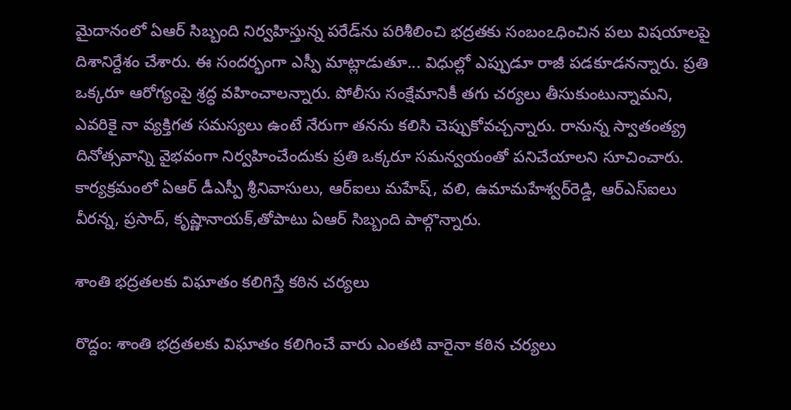మైదానంలో ఏఆర్‌ సిబ్బంది నిర్వహిస్తున్న పరేడ్‌ను పరిశీలించి భద్రతకు సంబంఽధించిన పలు విషయాలపై దిశానిర్దేశం చేశారు. ఈ సందర్భంగా ఎస్పీ మాట్లాడుతూ... విధుల్లో ఎప్పుడూ రాజీ పడకూడనన్నారు. ప్రతి ఒక్కరూ ఆరోగ్యంపై శ్రద్ధ వహించాలన్నారు. పోలీసు సంక్షేమానికీ తగు చర్యలు తీసుకుంటున్నామని, ఎవరికై నా వ్యక్తిగత సమస్యలు ఉంటే నేరుగా తనను కలిసి చెప్పుకోవచ్చన్నారు. రానున్న స్వాతంత్య్ర దినోత్సవాన్ని వైభవంగా నిర్వహించేందుకు ప్రతి ఒక్కరూ సమన్వయంతో పనిచేయాలని సూచించారు. కార్యక్రమంలో ఏఆర్‌ డీఎస్పీ శ్రీనివాసులు, ఆర్‌ఐలు మహేష్‌, వలి, ఉమామహేశ్వర్‌రెడ్డి, ఆర్‌ఎస్‌ఐలు వీరన్న, ప్రసాద్‌, కృష్ణానాయక్‌,తోపాటు ఏఆర్‌ సిబ్బంది పాల్గొన్నారు.

శాంతి భద్రతలకు విఘాతం కలిగిస్తే కఠిన చర్యలు

రొద్దం: శాంతి భద్రతలకు విఘాతం కలిగించే వారు ఎంతటి వారైనా కఠిన చర్యలు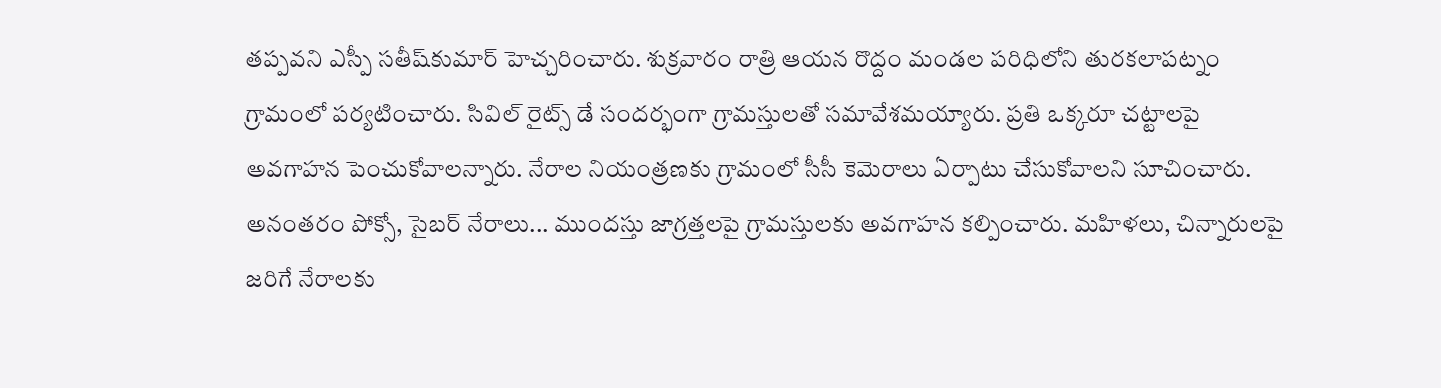తప్పవని ఎస్పీ సతీష్‌కుమార్‌ హెచ్చరించారు. శుక్రవారం రాత్రి ఆయన రొద్దం మండల పరిధిలోని తురకలాపట్నం గ్రామంలో పర్యటించారు. సివిల్‌ రైట్స్‌ డే సందర్భంగా గ్రామస్తులతో సమావేశమయ్యారు. ప్రతి ఒక్కరూ చట్టాలపై అవగాహన పెంచుకోవాలన్నారు. నేరాల నియంత్రణకు గ్రామంలో సీసీ కెమెరాలు ఏర్పాటు చేసుకోవాలని సూచించారు. అనంతరం పోక్సో, సైబర్‌ నేరాలు... ముందస్తు జాగ్రత్తలపై గ్రామస్తులకు అవగాహన కల్పించారు. మహిళలు, చిన్నారులపై జరిగే నేరాలకు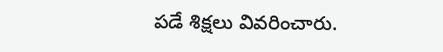పడే శిక్షలు వివరించారు.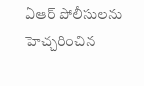ఏఆర్‌ పోలీసులను హెచ్చరించిన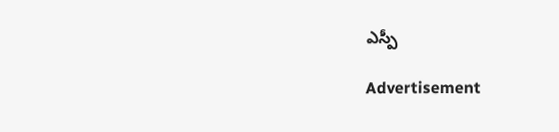ఎస్పీ

Advertisement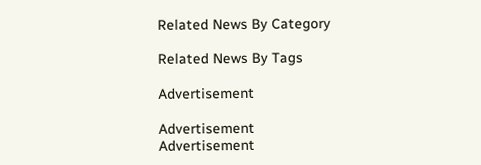Related News By Category

Related News By Tags

Advertisement

Advertisement
Advertisement